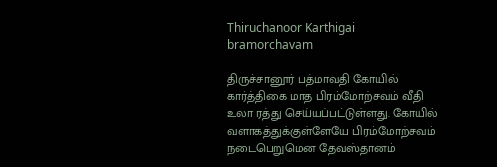Thiruchanoor Karthigai bramorchavam

திருச்சானூர் பத்மாவதி கோயில் கார்த்திகை மாத பிரம்மோற்சவம் வீதி உலா ரத்து செய்யப்பட்டுள்ளது. கோயில் வளாகத்துக்குள்ளேயே பிரம்மோற்சவம் நடைபெறுமென தேவஸ்தானம்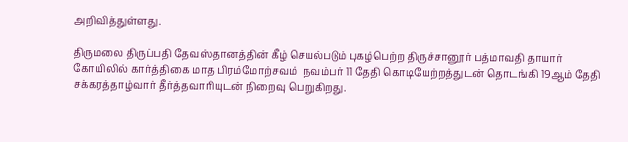அறிவித்துள்ளது.

திருமலை திருப்பதி தேவஸ்தானத்தின் கீழ் செயல்படும் புகழ்பெற்ற திருச்சானூர் பத்மாவதி தாயார் கோயிலில் கார்த்திகை மாத பிரம்மோற்சவம்  நவம்பர் 11 தேதி கொடியேற்றத்துடன் தொடங்கி 19ஆம் தேதி  சக்கரத்தாழ்வார் தீர்த்தவாரியுடன் நிறைவு பெறுகிறது.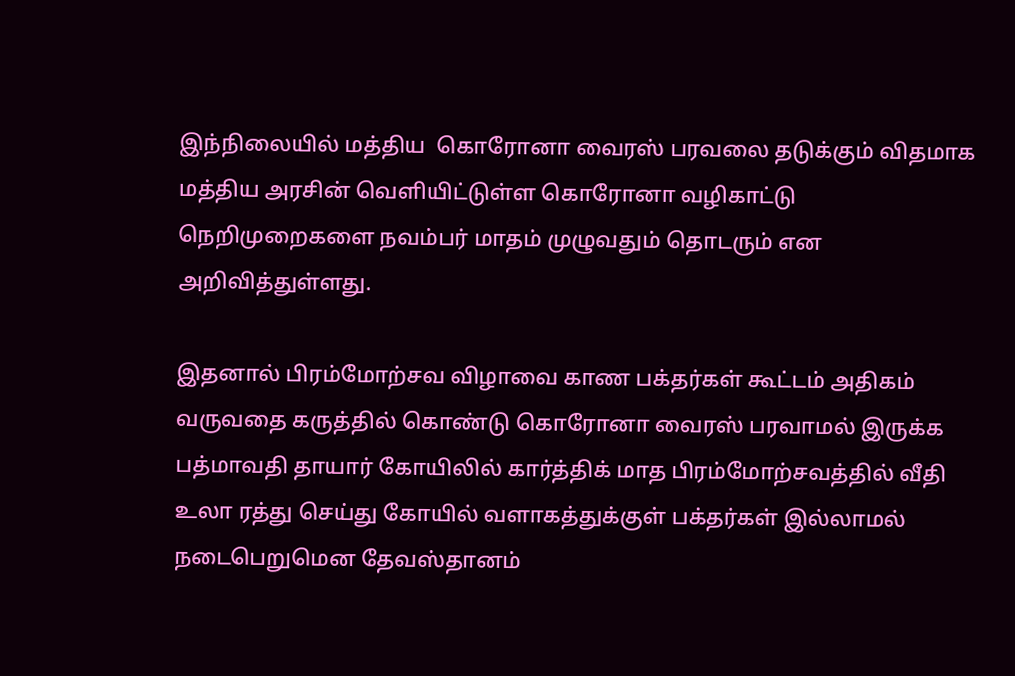இந்நிலையில் மத்திய  கொரோனா வைரஸ் பரவலை தடுக்கும் விதமாக மத்திய அரசின் வெளியிட்டுள்ள கொரோனா வழிகாட்டு நெறிமுறைகளை நவம்பர் மாதம் முழுவதும் தொடரும் என அறிவித்துள்ளது.

இதனால் பிரம்மோற்சவ விழாவை காண பக்தர்கள் கூட்டம் அதிகம் வருவதை கருத்தில் கொண்டு கொரோனா வைரஸ் பரவாமல் இருக்க பத்மாவதி தாயார் கோயிலில் கார்த்திக் மாத பிரம்மோற்சவத்தில் வீதி உலா ரத்து செய்து கோயில் வளாகத்துக்குள் பக்தர்கள் இல்லாமல் நடைபெறுமென தேவஸ்தானம்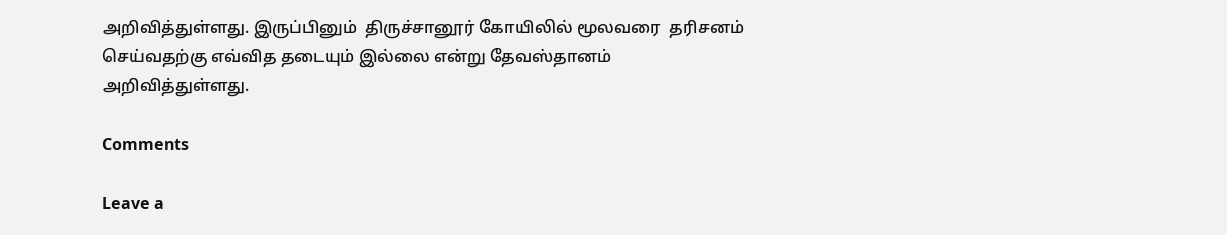அறிவித்துள்ளது. இருப்பினும்  திருச்சானூர் கோயிலில் மூலவரை  தரிசனம் செய்வதற்கு எவ்வித தடையும் இல்லை என்று தேவஸ்தானம் அறிவித்துள்ளது.

Comments

Leave a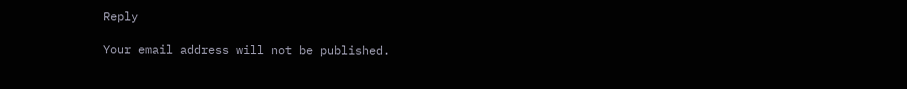Reply

Your email address will not be published.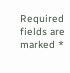Required fields are marked *